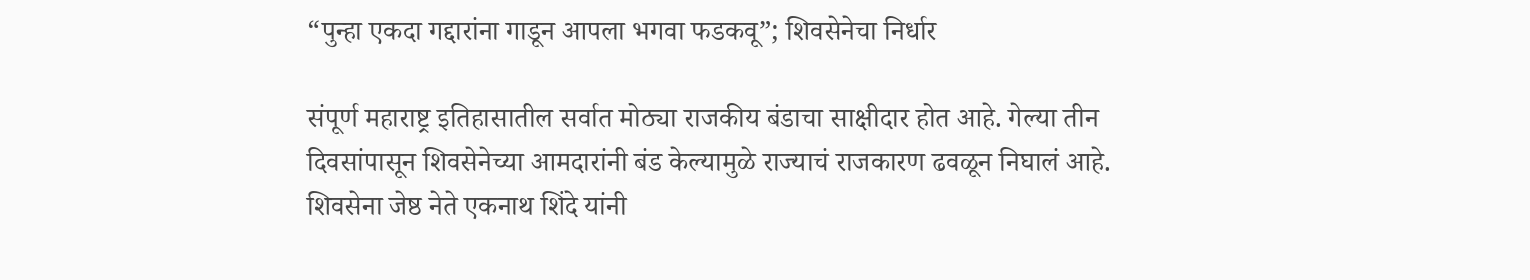“पुन्हा एकदा गद्दारांना गाडून आपला भगवा फडकवू”; शिवसेनेचा निर्धार

संपूर्ण महाराष्ट्र इतिहासातील सर्वात मोठ्या राजकीय बंडाचा साक्षीदार होत आहे. गेल्या तीन दिवसांपासून शिवसेनेच्या आमदारांनी बंड केल्यामुळे राज्याचं राजकारण ढवळून निघालं आहे. शिवसेना जेष्ठ नेते एकनाथ शिंदे यांनी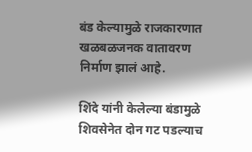बंड केल्यामुळे राजकारणात खळबळजनक वातावरण निर्माण झालं आहे.

शिंदे यांनी केलेल्या बंडामुळे शिवसेनेत दोन गट पडल्याच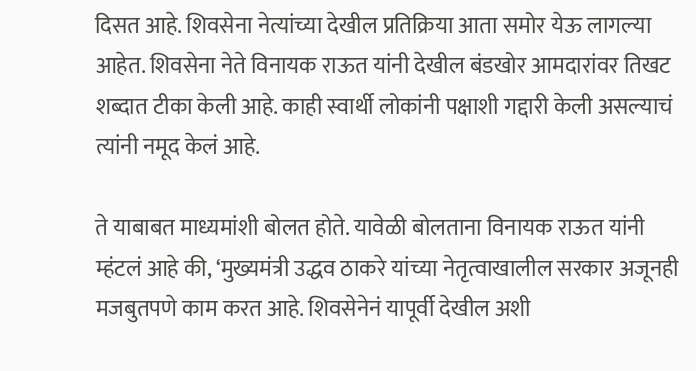दिसत आहे. शिवसेना नेत्यांच्या देखील प्रतिक्रिया आता समोर येऊ लागल्या आहेत. शिवसेना नेते विनायक राऊत यांनी देखील बंडखोर आमदारांवर तिखट शब्दात टीका केली आहे. काही स्वार्थी लोकांनी पक्षाशी गद्दारी केली असल्याचं त्यांनी नमूद केलं आहे.

ते याबाबत माध्यमांशी बोलत होते. यावेळी बोलताना विनायक राऊत यांनी म्हंटलं आहे की, ‘मुख्यमंत्री उद्धव ठाकरे यांच्या नेतृत्वाखालील सरकार अजूनही मजबुतपणे काम करत आहे. शिवसेनेनं यापूर्वी देखील अशी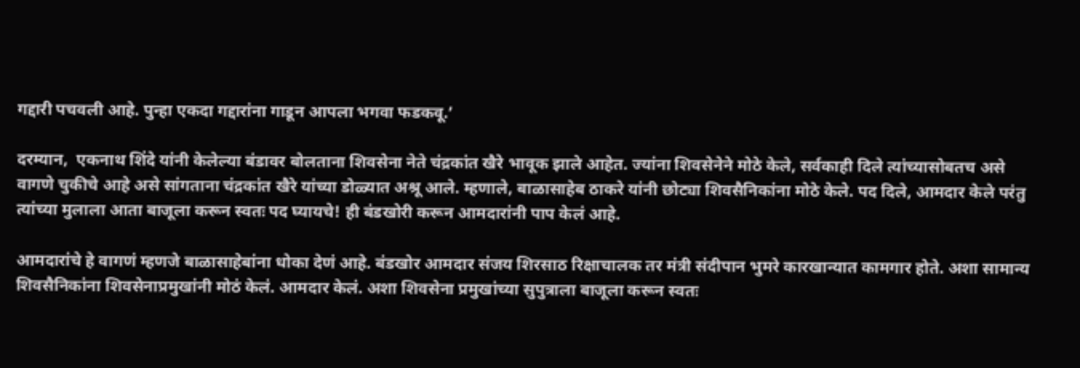गद्दारी पचवली आहे. पुन्हा एकदा गद्दारांना गाडून आपला भगवा फडकवू.’

दरम्यान,  एकनाथ शिंदे यांनी केलेल्या बंडावर बोलताना शिवसेना नेते चंद्रकांत खैरे भावूक झाले आहेत. ज्यांना शिवसेनेने मोठे केले, सर्वकाही दिले त्यांच्यासोबतच असे वागणे चुकीचे आहे असे सांगताना चंद्रकांत खैरे यांच्या डोळ्यात अश्रू आले. म्हणाले, बाळासाहेब ठाकरे यांनी छोट्या शिवसैनिकांना मोठे केले. पद दिले, आमदार केले परंतु त्यांच्या मुलाला आता बाजूला करून स्वतः पद घ्यायचे! ही बंडखोरी करून आमदारांनी पाप केलं आहे.

आमदारांचे हे वागणं म्हणजे बाळासाहेबांना धोका देणं आहे. बंडखोर आमदार संजय शिरसाठ रिक्षाचालक तर मंत्री संदीपान भुमरे कारखान्यात कामगार होते. अशा सामान्य शिवसैनिकांना शिवसेनाप्रमुखांनी मोठं केलं. आमदार केलं. अशा शिवसेना प्रमुखांच्या सुपुत्राला बाजूला करून स्वतः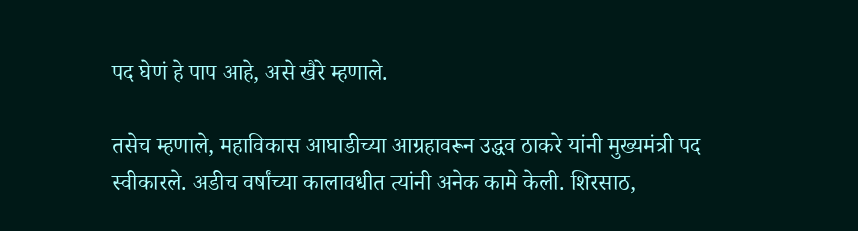पद घेणं हे पाप आहे, असे खैरे म्हणाले.

तसेच म्हणाले, महाविकास आघाडीच्या आग्रहावरून उद्धव ठाकरे यांनी मुख्यमंत्री पद स्वीकारले. अडीच वर्षांच्या कालावधीत त्यांनी अनेक कामे केली. शिरसाठ,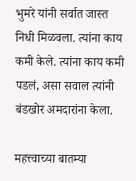भुमरे यांनी सर्वात जास्त निधी मिळवला. त्यांना काय कमी केले. त्यांना काय कमी पडलं, असा सवाल त्यांनी बंडखोर अमदारांना केला.

महत्त्वाच्या बातम्या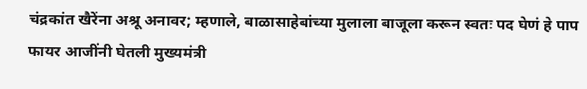चंद्रकांत खैरेंना अश्रू अनावर; म्हणाले, बाळासाहेबांच्या मुलाला बाजूला करून स्वतः पद घेणं हे पाप
फायर आजींनी घेतली मुख्यमंत्री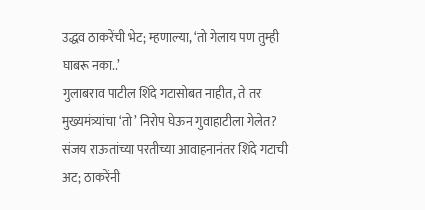उद्धव ठाकरेंची भेट; म्हणाल्या, ‘तो गेलाय पण तुम्ही घाबरू नका..’
गुलाबराव पाटील शिंदे गटासोबत नाहीत, ते तर मुख्यमंत्र्यांचा ‘तो’ निरोप घेऊन गुवाहाटीला गेलेत?
संजय राऊतांच्या परतीच्या आवाहनानंतर शिंदे गटाची अट; ठाकरेंनी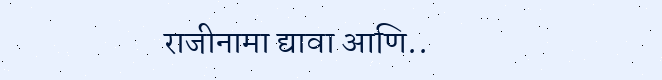राजीनामा द्यावा आणि..